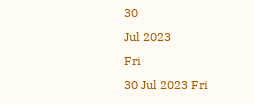30
Jul 2023
Fri
30 Jul 2023 Fri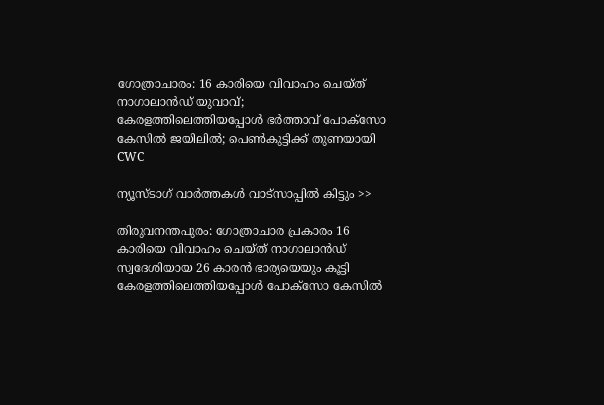ഗോത്രാചാരം: 16 കാരിയെ വിവാഹം ചെയ്ത് നാഗാലാന്‍ഡ് യുവാവ്; കേരളത്തിലെത്തിയപ്പോള്‍ ഭര്‍ത്താവ് പോക്‌സോ കേസില്‍ ജയിലില്‍; പെണ്‍കുട്ടിക്ക് തുണയായി CWC

ന്യൂസ്ടാഗ് വാര്‍ത്തകള്‍ വാട്‌സാപ്പില്‍ കിട്ടും >>

തിരുവനന്തപുരം: ഗോത്രാചാര പ്രകാരം 16 കാരിയെ വിവാഹം ചെയ്ത് നാഗാലാന്‍ഡ് സ്വദേശിയായ 26 കാരന്‍ ഭാര്യയെയും കൂട്ടി കേരളത്തിലെത്തിയപ്പോള്‍ പോക്‌സോ കേസില്‍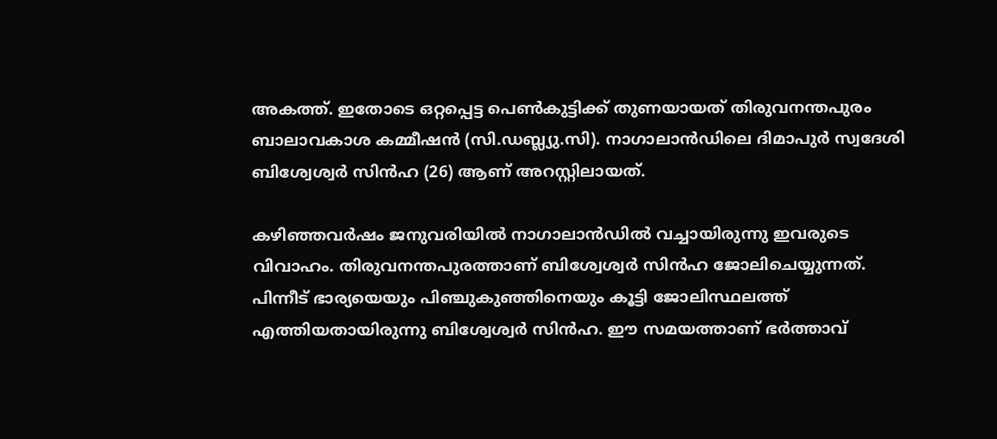അകത്ത്. ഇതോടെ ഒറ്റപ്പെട്ട പെണ്‍കുട്ടിക്ക് തുണയായത് തിരുവനന്തപുരം ബാലാവകാശ കമ്മീഷന്‍ (സി.ഡബ്ല്യു.സി). നാഗാലാന്‍ഡിലെ ദിമാപുര്‍ സ്വദേശി ബിശ്വേശ്വര്‍ സിന്‍ഹ (26) ആണ് അറസ്റ്റിലായത്.

കഴിഞ്ഞവര്‍ഷം ജനുവരിയില്‍ നാഗാലാന്‍ഡില്‍ വച്ചായിരുന്നു ഇവരുടെ വിവാഹം. തിരുവനന്തപുരത്താണ് ബിശ്വേശ്വര്‍ സിന്‍ഹ ജോലിചെയ്യുന്നത്. പിന്നീട് ഭാര്യയെയും പിഞ്ചുകുഞ്ഞിനെയും കൂട്ടി ജോലിസ്ഥലത്ത് എത്തിയതായിരുന്നു ബിശ്വേശ്വര്‍ സിന്‍ഹ. ഈ സമയത്താണ് ഭര്‍ത്താവ്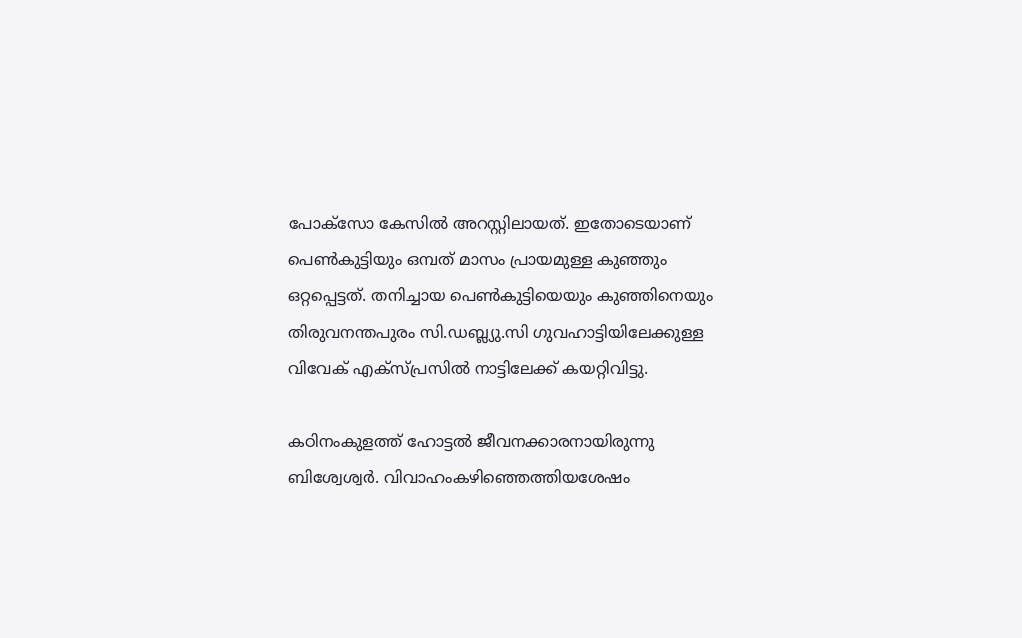പോക്‌സോ കേസില്‍ അറസ്റ്റിലായത്. ഇതോടെയാണ് പെണ്‍കുട്ടിയും ഒമ്പത് മാസം പ്രായമുള്ള കുഞ്ഞും ഒറ്റപ്പെട്ടത്. തനിച്ചായ പെണ്‍കുട്ടിയെയും കുഞ്ഞിനെയും തിരുവനന്തപുരം സി.ഡബ്ല്യു.സി ഗുവഹാട്ടിയിലേക്കുള്ള വിവേക് എക്‌സ്പ്രസില്‍ നാട്ടിലേക്ക് കയറ്റിവിട്ടു.

കഠിനംകുളത്ത് ഹോട്ടല്‍ ജീവനക്കാരനായിരുന്നു ബിശ്വേശ്വര്‍. വിവാഹംകഴിഞ്ഞെത്തിയശേഷം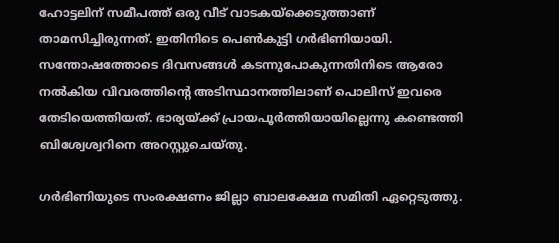ഹോട്ടലിന് സമീപത്ത് ഒരു വീട് വാടകയ്‌ക്കെടുത്താണ് താമസിച്ചിരുന്നത്. ഇതിനിടെ പെണ്‍കുട്ടി ഗര്‍ഭിണിയായി. സന്തോഷത്തോടെ ദിവസങ്ങള്‍ കടന്നുപോകുന്നതിനിടെ ആരോ നല്‍കിയ വിവരത്തിന്റെ അടിസ്ഥാനത്തിലാണ് പൊലിസ് ഇവരെ തേടിയെത്തിയത്. ഭാര്യയ്ക്ക് പ്രായപൂര്‍ത്തിയായില്ലെന്നു കണ്ടെത്തി ബിശ്വേശ്വറിനെ അറസ്റ്റുചെയ്തു.

ഗര്‍ഭിണിയുടെ സംരക്ഷണം ജില്ലാ ബാലക്ഷേമ സമിതി ഏറ്റെടുത്തു.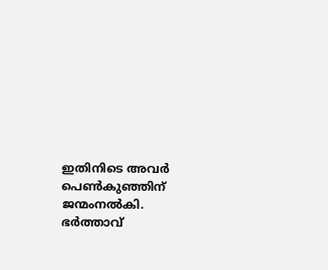ഇതിനിടെ അവര്‍ പെണ്‍കുഞ്ഞിന് ജന്മംനല്‍കി. ഭര്‍ത്താവ്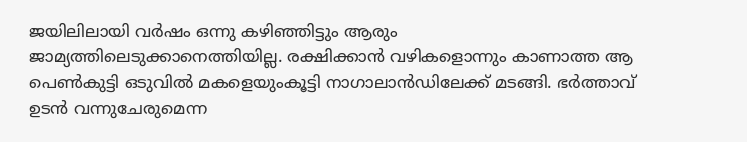ജയിലിലായി വര്‍ഷം ഒന്നു കഴിഞ്ഞിട്ടും ആരും ജാമ്യത്തിലെടുക്കാനെത്തിയില്ല. രക്ഷിക്കാന്‍ വഴികളൊന്നും കാണാത്ത ആ പെണ്‍കുട്ടി ഒടുവില്‍ മകളെയുംകൂട്ടി നാഗാലാന്‍ഡിലേക്ക് മടങ്ങി. ഭര്‍ത്താവ് ഉടന്‍ വന്നുചേരുമെന്ന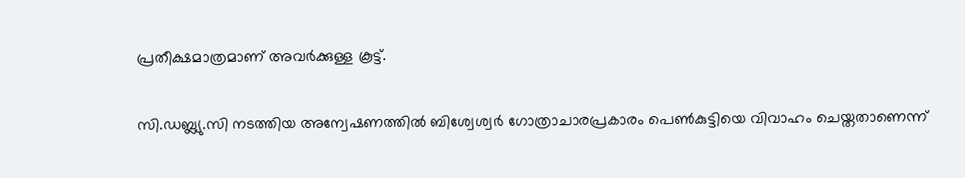പ്രതീക്ഷമാത്രമാണ് അവര്‍ക്കുള്ള കൂട്ട്.

സി.ഡബ്ല്യു.സി നടത്തിയ അന്വേഷണത്തില്‍ ബിശ്വേശ്വര്‍ ഗോത്രാചാരപ്രകാരം പെണ്‍കുട്ടിയെ വിവാഹം ചെയ്തതാണെന്ന്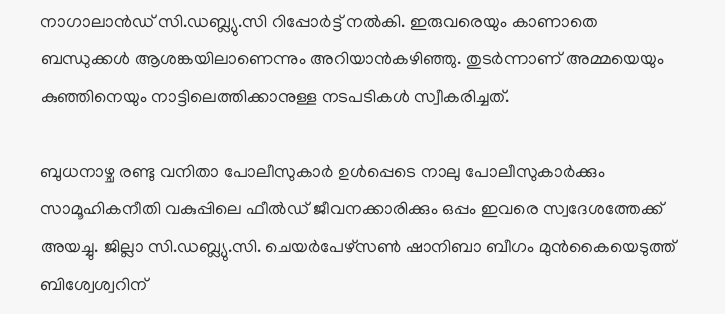നാഗാലാന്‍ഡ് സി.ഡബ്ല്യു.സി റിപ്പോര്‍ട്ട് നല്‍കി. ഇരുവരെയും കാണാതെ ബന്ധുക്കള്‍ ആശങ്കയിലാണെന്നും അറിയാന്‍കഴിഞ്ഞു. തുടര്‍ന്നാണ് അമ്മയെയും കുഞ്ഞിനെയും നാട്ടിലെത്തിക്കാനുള്ള നടപടികള്‍ സ്വീകരിച്ചത്.

ബുധനാഴ്ച രണ്ടു വനിതാ പോലീസുകാര്‍ ഉള്‍പ്പെടെ നാലു പോലീസുകാര്‍ക്കും സാമൂഹികനീതി വകുപ്പിലെ ഫീല്‍ഡ് ജീവനക്കാരിക്കും ഒപ്പം ഇവരെ സ്വദേശത്തേക്ക് അയച്ചു. ജില്ലാ സി.ഡബ്ല്യു.സി. ചെയര്‍പേഴ്‌സണ്‍ ഷാനിബാ ബീഗം മുന്‍കൈയെടുത്ത് ബിശ്വേശ്വറിന്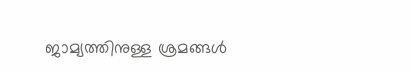ജാമ്യത്തിനുള്ള ശ്രമങ്ങള്‍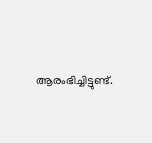ആരംഭിച്ചിട്ടുണ്ട്.